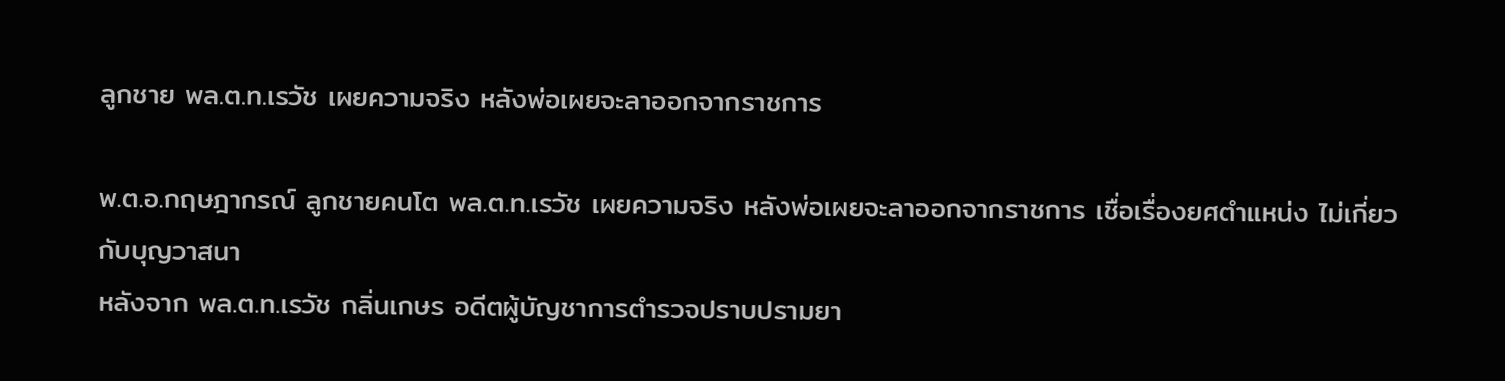ลูกชาย พล.ต.ท.เรวัช เผยความจริง หลังพ่อเผยจะลาออกจากราชการ

พ.ต.อ.กฤษฎากรณ์ ลูกชายคนโต พล.ต.ท.เรวัช เผยความจริง หลังพ่อเผยจะลาออกจากราชการ เชื่อเรื่องยศตำแหน่ง ไม่เกี่ยวกับบุญวาสนา
หลังจาก พล.ต.ท.เรวัช กลิ่นเกษร อดีตผู้บัญชาการตำรวจปราบปรามยา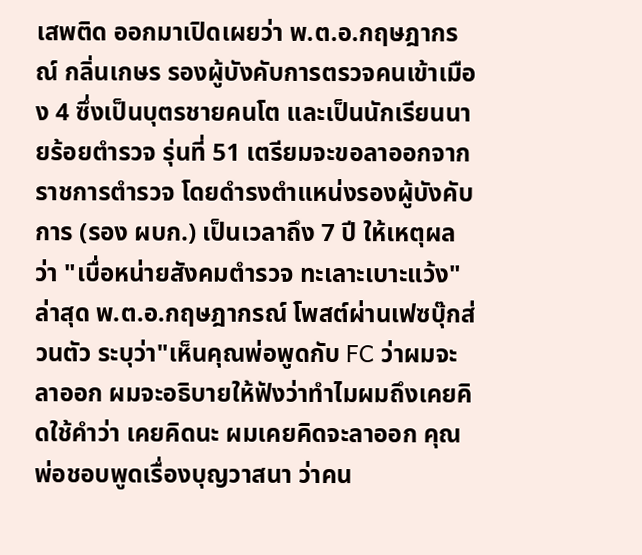เสพติด ออกมาเปิดเผยว่า พ.ต.อ.กฤษฎากรณ์ กลิ่นเกษร รองผู้บังคับการตรวจคนเข้าเมือง 4 ซึ่งเป็นบุตรชายคนโต และเป็นนักเรียนนายร้อยตำรวจ รุ่นที่ 51 เตรียมจะขอลาออกจากราชการตำรวจ โดยดำรงตำแหน่งรองผู้บังคับการ (รอง ผบก.) เป็นเวลาถึง 7 ปี ให้เหตุผลว่า "เบื่อหน่ายสังคมตำรวจ ทะเลาะเบาะแว้ง"
ล่าสุด พ.ต.อ.กฤษฎากรณ์ โพสต์ผ่านเฟซบุ๊กส่วนตัว ระบุว่า"เห็นคุณพ่อพูดกับ FC ว่าผมจะลาออก ผมจะอธิบายให้ฟังว่าทำไมผมถึงเคยคิดใช้คำว่า เคยคิดนะ ผมเคยคิดจะลาออก คุณพ่อชอบพูดเรื่องบุญวาสนา ว่าคน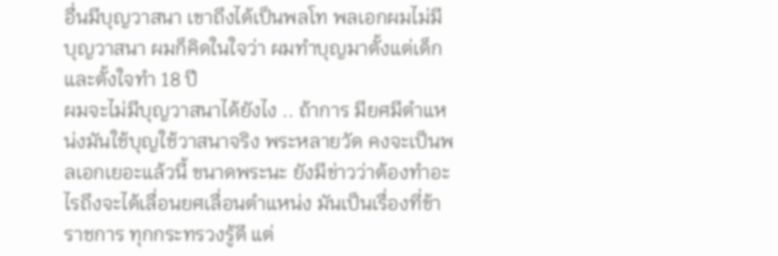อื่นมีบุญวาสนา เขาถึงได้เป็นพลโท พลเอกผมไม่มีบุญวาสนา ผมก็คิดในใจว่า ผมทำบุญมาตั้งแต่เด็ก และตั้งใจทำ 18 ปี
ผมจะไม่มีบุญวาสนาได้ยังไง .. ถ้าการ มียศมีตำแหน่งมันใช้บุญใช้วาสนาจริง พระหลายวัด คงจะเป็นพลเอกเยอะแล้วนี้ ขนาดพระนะ ยังมีข่าวว่าต้องทำอะไรถึงจะได้เลื่อนยศเลื่อนตำแหน่ง มันเป็นเรื่องที่ข้าราชการ ทุกกระทรวงรู้ดี แต่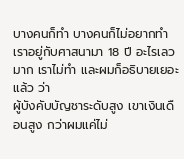บางคนก็ทำ บางคนก็ไม่อยากทำ เราอยู่กับศาสนามา 18 ปี อะไรเลวมาก เราไม่ทำ และผมก็อธิบายเยอะแล้ว ว่า
ผู้บังคับบัญชาระดับสูง เขาเงินเดือนสูง กว่าผมแค่ไม่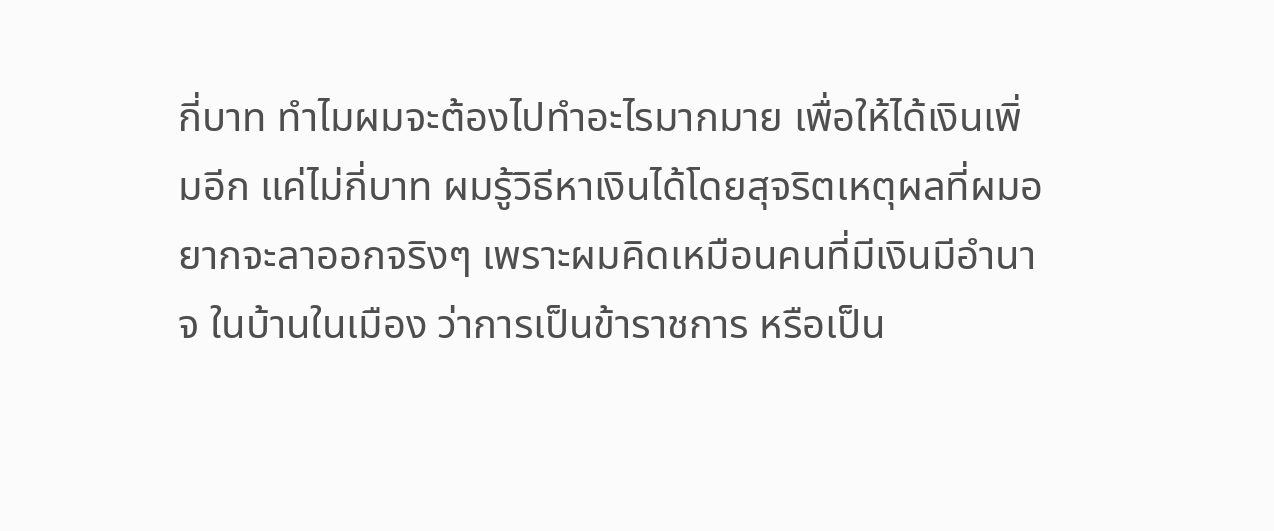กี่บาท ทำไมผมจะต้องไปทำอะไรมากมาย เพื่อให้ได้เงินเพิ่มอีก แค่ไม่กี่บาท ผมรู้วิธีหาเงินได้โดยสุจริตเหตุผลที่ผมอยากจะลาออกจริงๆ เพราะผมคิดเหมือนคนที่มีเงินมีอำนาจ ในบ้านในเมือง ว่าการเป็นข้าราชการ หรือเป็น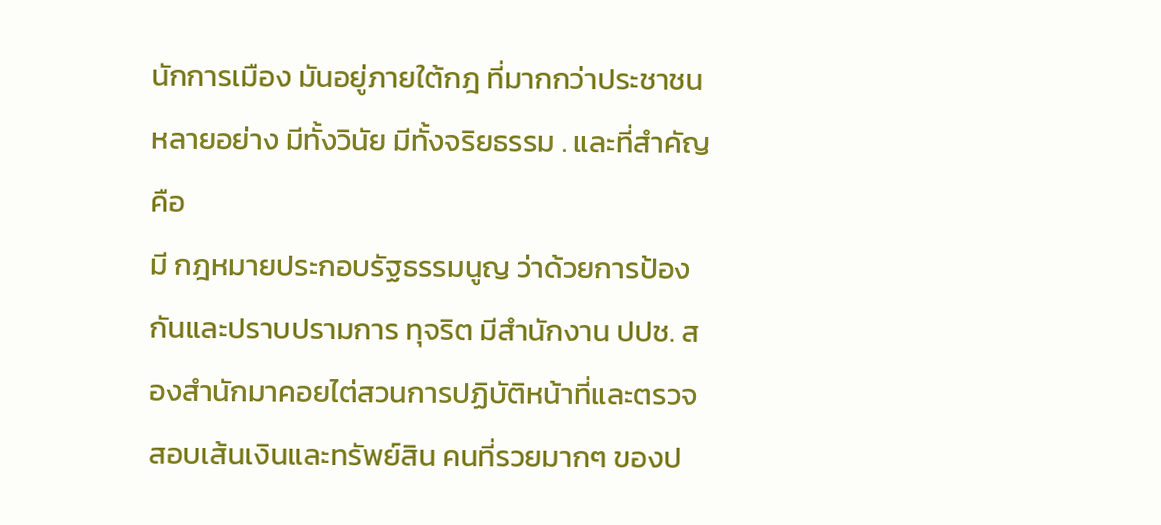นักการเมือง มันอยู่ภายใต้กฎ ที่มากกว่าประชาชนหลายอย่าง มีทั้งวินัย มีทั้งจริยธรรม . และที่สำคัญ คือ
มี กฎหมายประกอบรัฐธรรมนูญ ว่าด้วยการป้องกันและปราบปรามการ ทุจริต มีสำนักงาน ปปช. สองสำนักมาคอยไต่สวนการปฏิบัติหน้าที่และตรวจสอบเส้นเงินและทรัพย์สิน คนที่รวยมากๆ ของป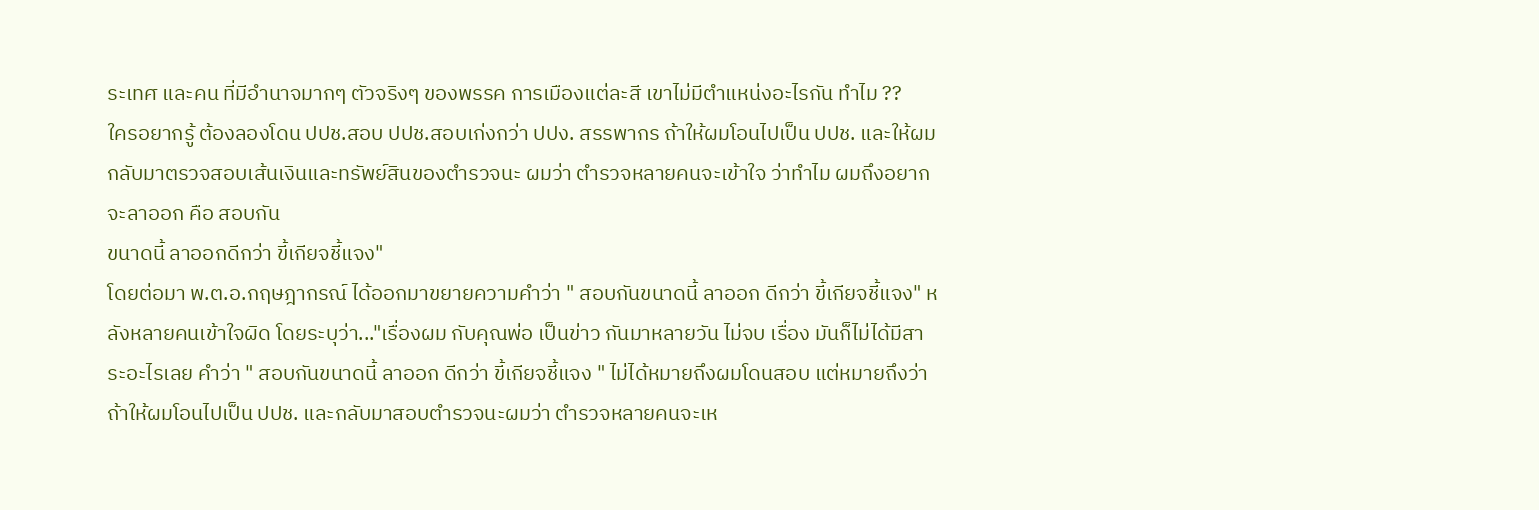ระเทศ และคน ที่มีอำนาจมากๆ ตัวจริงๆ ของพรรค การเมืองแต่ละสี เขาไม่มีตำแหน่งอะไรกัน ทำไม ??
ใครอยากรู้ ต้องลองโดน ปปช.สอบ ปปช.สอบเก่งกว่า ปปง. สรรพากร ถ้าให้ผมโอนไปเป็น ปปช. และให้ผมกลับมาตรวจสอบเส้นเงินและทรัพย์สินของตำรวจนะ ผมว่า ตำรวจหลายคนจะเข้าใจ ว่าทำไม ผมถึงอยากจะลาออก คือ สอบกัน
ขนาดนี้ ลาออกดีกว่า ขี้เกียจชี้แจง"
โดยต่อมา พ.ต.อ.กฤษฎากรณ์ ได้ออกมาขยายความคำว่า " สอบกันขนาดนี้ ลาออก ดีกว่า ขี้เกียจชี้แจง" หลังหลายคนเข้าใจผิด โดยระบุว่า..."เรื่องผม กับคุณพ่อ เป็นข่าว กันมาหลายวัน ไม่จบ เรื่อง มันก็ไม่ได้มีสาระอะไรเลย คำว่า " สอบกันขนาดนี้ ลาออก ดีกว่า ขี้เกียจชี้แจง " ไม่ได้หมายถึงผมโดนสอบ แต่หมายถึงว่า ถ้าให้ผมโอนไปเป็น ปปช. และกลับมาสอบตำรวจนะผมว่า ตำรวจหลายคนจะเห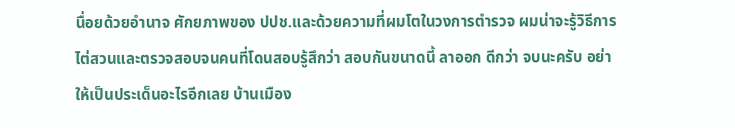นื่อยด้วยอำนาจ ศักยภาพของ ปปช.และด้วยความที่ผมโตในวงการตำรวจ ผมน่าจะรู้วิธีการไต่สวนและตรวจสอบจนคนที่โดนสอบรู้สึกว่า สอบกันขนาดนี้ ลาออก ดีกว่า จบนะครับ อย่าให้เป็นประเด็นอะไรอีกเลย บ้านเมือง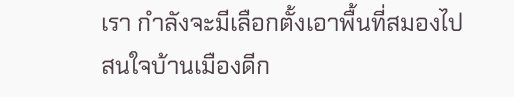เรา กำลังจะมีเลือกตั้งเอาพื้นที่สมองไปสนใจบ้านเมืองดีก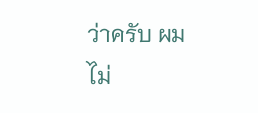ว่าครับ ผมไม่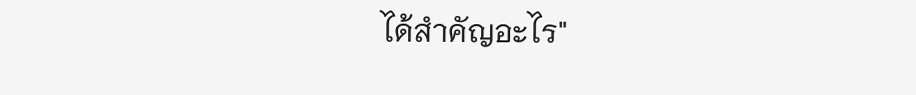ได้สำคัญอะไร"